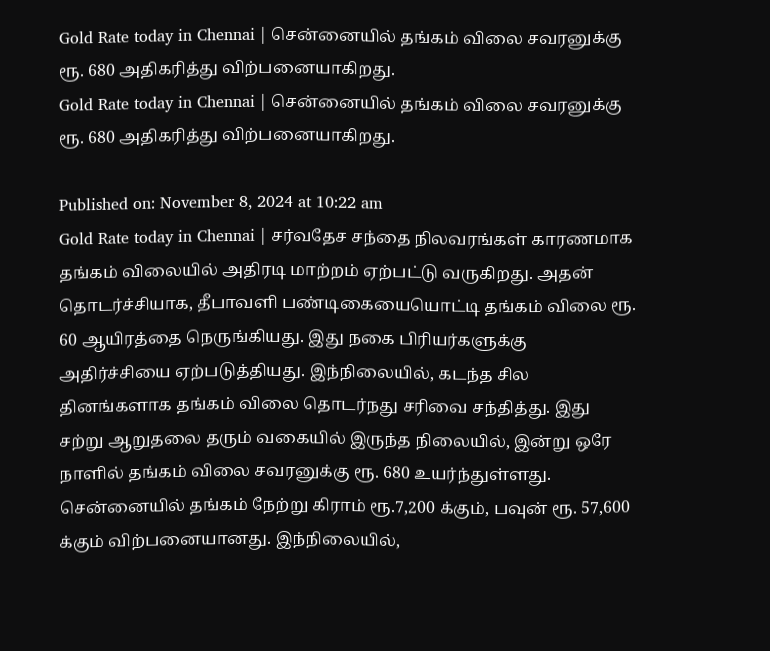Gold Rate today in Chennai | சென்னையில் தங்கம் விலை சவரனுக்கு ரூ. 680 அதிகரித்து விற்பனையாகிறது.
Gold Rate today in Chennai | சென்னையில் தங்கம் விலை சவரனுக்கு ரூ. 680 அதிகரித்து விற்பனையாகிறது.

Published on: November 8, 2024 at 10:22 am
Gold Rate today in Chennai | சர்வதேச சந்தை நிலவரங்கள் காரணமாக தங்கம் விலையில் அதிரடி மாற்றம் ஏற்பட்டு வருகிறது. அதன் தொடர்ச்சியாக, தீபாவளி பண்டிகையையொட்டி தங்கம் விலை ரூ. 60 ஆயிரத்தை நெருங்கியது. இது நகை பிரியர்களுக்கு அதிர்ச்சியை ஏற்படுத்தியது. இந்நிலையில், கடந்த சில தினங்களாக தங்கம் விலை தொடர்நது சரிவை சந்தித்து. இது சற்று ஆறுதலை தரும் வகையில் இருந்த நிலையில், இன்று ஒரே நாளில் தங்கம் விலை சவரனுக்கு ரூ. 680 உயர்ந்துள்ளது.
சென்னையில் தங்கம் நேற்று கிராம் ரூ.7,200 க்கும், பவுன் ரூ. 57,600 க்கும் விற்பனையானது. இந்நிலையில்,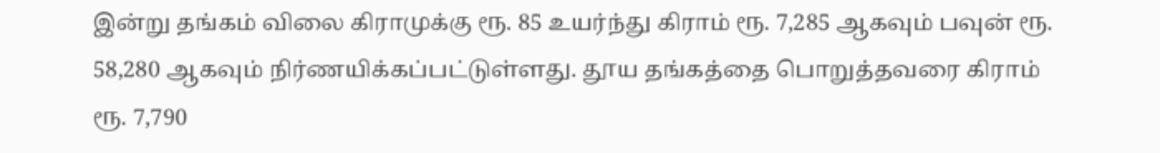இன்று தங்கம் விலை கிராமுக்கு ரூ. 85 உயர்ந்து கிராம் ரூ. 7,285 ஆகவும் பவுன் ரூ. 58,280 ஆகவும் நிர்ணயிக்கப்பட்டுள்ளது. தூய தங்கத்தை பொறுத்தவரை கிராம் ரூ. 7,790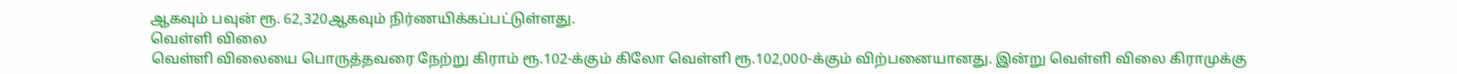ஆகவும் பவுன் ரூ. 62,320ஆகவும் நிர்ணயிக்கப்பட்டுள்ளது.
வெள்ளி விலை
வெள்ளி விலையை பொருத்தவரை நேற்று கிராம் ரூ.102-க்கும் கிலோ வெள்ளி ரூ.102,000-க்கும் விற்பனையானது. இன்று வெள்ளி விலை கிராமுக்கு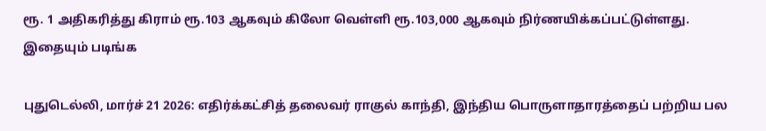ரூ. 1 அதிகரித்து கிராம் ரூ.103 ஆகவும் கிலோ வெள்ளி ரூ.103,000 ஆகவும் நிர்ணயிக்கப்பட்டுள்ளது.
இதையும் படிங்க

புதுடெல்லி, மார்ச் 21 2026: எதிர்க்கட்சித் தலைவர் ராகுல் காந்தி, இந்திய பொருளாதாரத்தைப் பற்றிய பல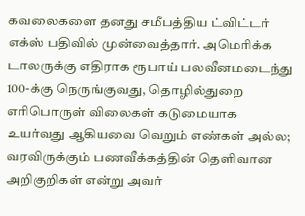கவலைகளை தனது சமீபத்திய ட்விட்டர் எக்ஸ் பதிவில் முன்வைத்தார். அமெரிக்க டாலருக்கு எதிராக ரூபாய் பலவீனமடைந்து 100-க்கு நெருங்குவது, தொழில்துறை எரிபொருள் விலைகள் கடுமையாக உயர்வது ஆகியவை வெறும் எண்கள் அல்ல; வரவிருக்கும் பணவீக்கத்தின் தெளிவான அறிகுறிகள் என்று அவர்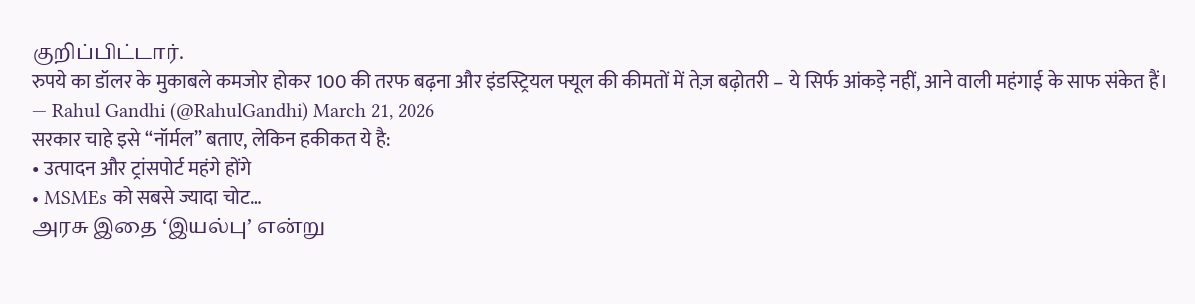குறிப்பிட்டார்.
रुपये का डॉलर के मुकाबले कमजोर होकर 100 की तरफ बढ़ना और इंडस्ट्रियल फ्यूल की कीमतों में तेज़ बढ़ोतरी – ये सिर्फ आंकड़े नहीं, आने वाली महंगाई के साफ संकेत हैं।
— Rahul Gandhi (@RahulGandhi) March 21, 2026
सरकार चाहे इसे “नॉर्मल” बताए, लेकिन हकीकत ये है:
• उत्पादन और ट्रांसपोर्ट महंगे होंगे
• MSMEs को सबसे ज्यादा चोट…
அரசு இதை ‘இயல்பு’ என்று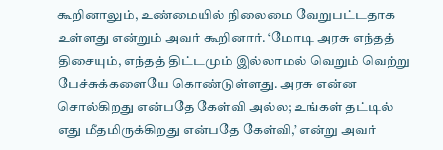கூறினாலும், உண்மையில் நிலைமை வேறுபட்டதாக உள்ளது என்றும் அவர் கூறினார். ‘மோடி அரசு எந்தத் திசையும், எந்தத் திட்டமும் இல்லாமல் வெறும் வெற்று பேச்சுக்களையே கொண்டுள்ளது. அரசு என்ன சொல்கிறது என்பதே கேள்வி அல்ல; உங்கள் தட்டில் எது மீதமிருக்கிறது என்பதே கேள்வி,’ என்று அவர்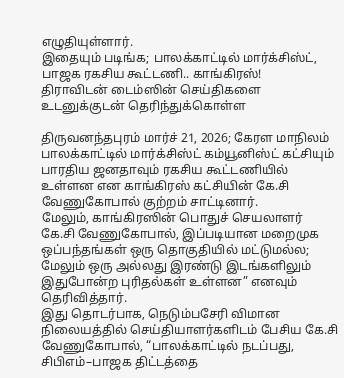எழுதியுள்ளார்.
இதையும் படிங்க; பாலக்காட்டில் மார்க்சிஸ்ட், பாஜக ரகசிய கூட்டணி.. காங்கிரஸ்!
திராவிடன் டைம்ஸின் செய்திகளை உடனுக்குடன் தெரிந்துக்கொள்ள

திருவனந்தபுரம் மார்ச் 21, 2026; கேரள மாநிலம் பாலக்காட்டில் மார்க்சிஸ்ட் கம்யூனிஸ்ட் கட்சியும் பாரதிய ஜனதாவும் ரகசிய கூட்டணியில் உள்ளன என காங்கிரஸ் கட்சியின் கே.சி வேணுகோபால் குற்றம் சாட்டினார்.
மேலும், காங்கிரஸின் பொதுச் செயலாளர் கே.சி வேணுகோபால், இப்படியான மறைமுக ஒப்பந்தங்கள் ஒரு தொகுதியில் மட்டுமல்ல; மேலும் ஒரு அல்லது இரண்டு இடங்களிலும் இதுபோன்ற புரிதல்கள் உள்ளன” எனவும் தெரிவித்தார்.
இது தொடர்பாக, நெடும்பசேரி விமான நிலையத்தில் செய்தியாளர்களிடம் பேசிய கே.சி வேணுகோபால், “பாலக்காட்டில் நடப்பது, சிபிஎம்–பாஜக திட்டத்தை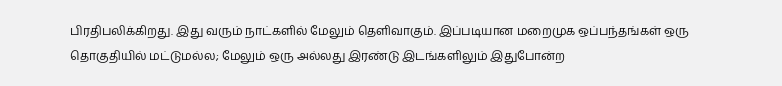பிரதிபலிக்கிறது. இது வரும் நாட்களில் மேலும் தெளிவாகும். இப்படியான மறைமுக ஒப்பந்தங்கள் ஒரு தொகுதியில் மட்டுமல்ல; மேலும் ஒரு அல்லது இரண்டு இடங்களிலும் இதுபோன்ற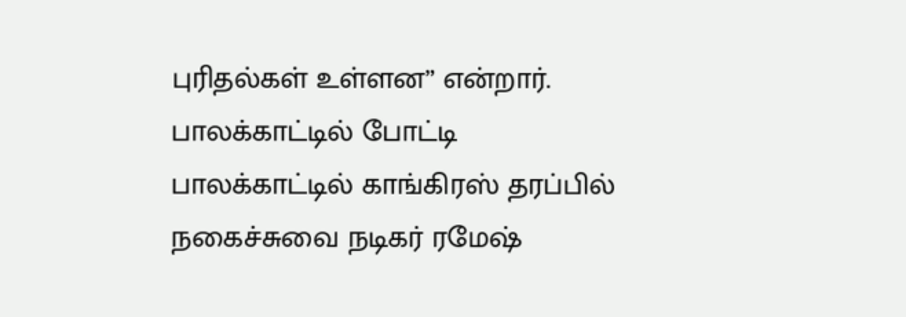புரிதல்கள் உள்ளன” என்றார்.
பாலக்காட்டில் போட்டி
பாலக்காட்டில் காங்கிரஸ் தரப்பில் நகைச்சுவை நடிகர் ரமேஷ்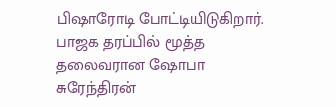பிஷாரோடி போட்டியிடுகிறார். பாஜக தரப்பில் மூத்த தலைவரான ஷோபா சுரேந்திரன்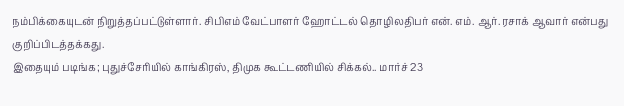நம்பிக்கையுடன் நிறுத்தப்பட்டுள்ளார். சிபிஎம் வேட்பாளர் ஹோட்டல் தொழிலதிபர் என். எம். ஆர். ரசாக் ஆவார் என்பது குறிப்பிடத்தக்கது.
இதையும் படிங்க; புதுச்சேரியில் காங்கிரஸ், திமுக கூட்டணியில் சிக்கல்.. மார்ச் 23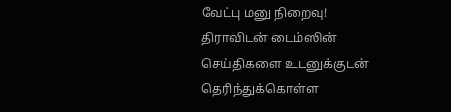வேட்பு மனு நிறைவு!
திராவிடன் டைம்ஸின் செய்திகளை உடனுக்குடன் தெரிந்துக்கொள்ள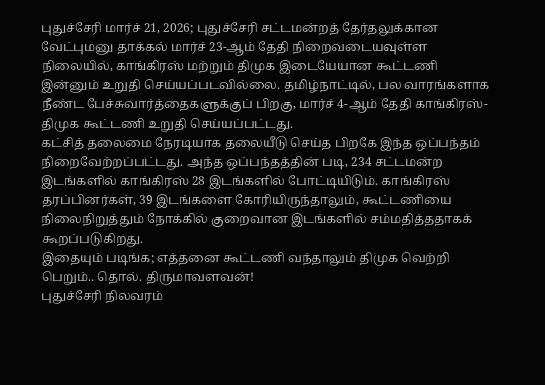புதுச்சேரி மார்ச் 21, 2026; புதுச்சேரி சட்டமன்றத் தேர்தலுக்கான வேட்புமனு தாக்கல் மார்ச் 23-ஆம் தேதி நிறைவடையவுள்ள நிலையில், காங்கிரஸ் மற்றும் திமுக இடையேயான கூட்டணி இன்னும் உறுதி செய்யப்படவில்லை. தமிழ்நாட்டில், பல வாரங்களாக நீண்ட பேச்சுவார்த்தைகளுக்குப் பிறகு, மார்ச் 4-ஆம் தேதி காங்கிரஸ்-திமுக கூட்டணி உறுதி செய்யப்பட்டது.
கட்சித் தலைமை நேரடியாக தலையீடு செய்த பிறகே இந்த ஒப்பந்தம் நிறைவேற்றப்பட்டது. அந்த ஒப்பந்தத்தின் படி, 234 சட்டமன்ற இடங்களில் காங்கிரஸ் 28 இடங்களில் போட்டியிடும். காங்கிரஸ் தரப்பினர்கள், 39 இடங்களை கோரியிருந்தாலும், கூட்டணியை நிலைநிறுத்தும் நோக்கில் குறைவான இடங்களில் சம்மதித்ததாகக் கூறப்படுகிறது.
இதையும் படிங்க; எத்தனை கூட்டணி வந்தாலும் திமுக வெற்றி பெறும்.. தொல். திருமாவளவன்!
புதுச்சேரி நிலவரம்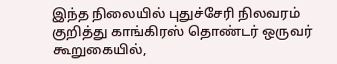இந்த நிலையில் புதுச்சேரி நிலவரம் குறித்து காங்கிரஸ் தொண்டர் ஒருவர் கூறுகையில்,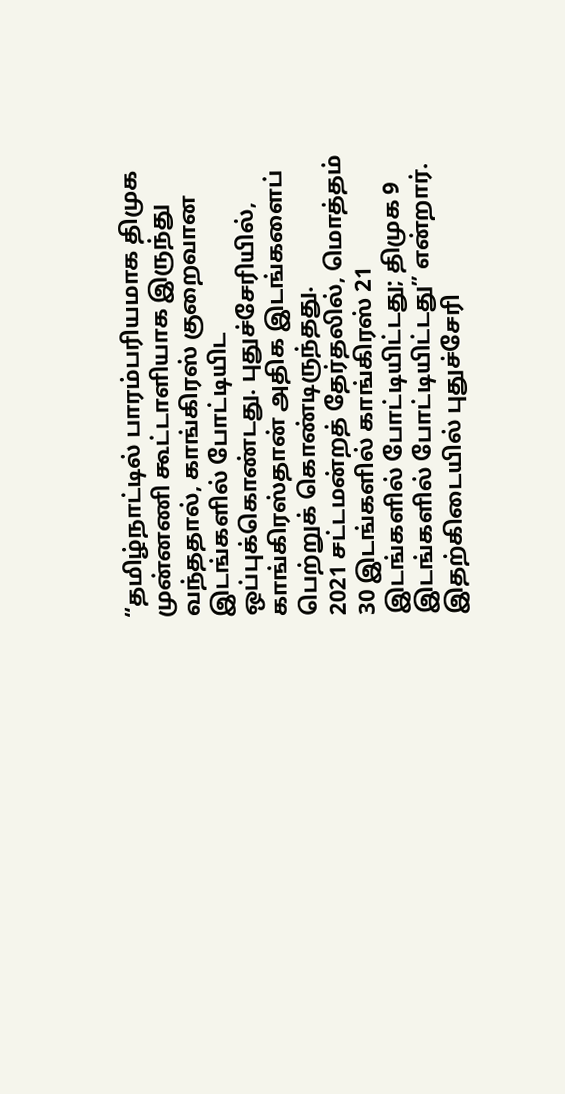“தமிழ்நாட்டில் பாரம்பரியமாக திமுக முன்னணி கூட்டாளியாக இருந்து வந்ததால், காங்கிரஸ் குறைவான இடங்களில் போட்டியிட ஒப்புக்கொண்டது. புதுச்சேரியில், காங்கிரஸ்தான் அதிக இடங்களைப் பெற்றுக் கொண்டிருந்தது.
2021 சட்டமன்றத் தேர்தலில், மொத்தம் 30 இடங்களில் காங்கிரஸ் 21 இடங்களில் போட்டியிட்டது; திமுக 9 இடங்களில் போட்டியிட்டது” என்றார்.
இதற்கிடையில் புதுச்சேரி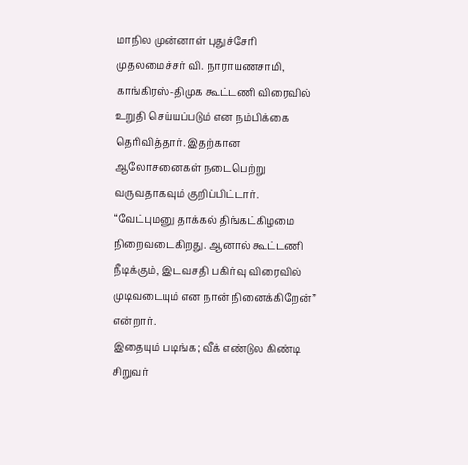மாநில முன்னாள் புதுச்சேரி முதலமைச்சர் வி. நாராயணசாமி, காங்கிரஸ்-திமுக கூட்டணி விரைவில் உறுதி செய்யப்படும் என நம்பிக்கை தெரிவித்தார். இதற்கான ஆலோசனைகள் நடைபெற்று வருவதாகவும் குறிப்பிட்டார். “வேட்புமனு தாக்கல் திங்கட்கிழமை நிறைவடைகிறது. ஆனால் கூட்டணி நீடிக்கும், இடவசதி பகிர்வு விரைவில் முடிவடையும் என நான் நினைக்கிறேன்” என்றார்.
இதையும் படிங்க; வீக் எண்டுல கிண்டி சிறுவர்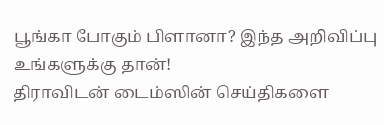பூங்கா போகும் பிளானா? இந்த அறிவிப்பு உங்களுக்கு தான்!
திராவிடன் டைம்ஸின் செய்திகளை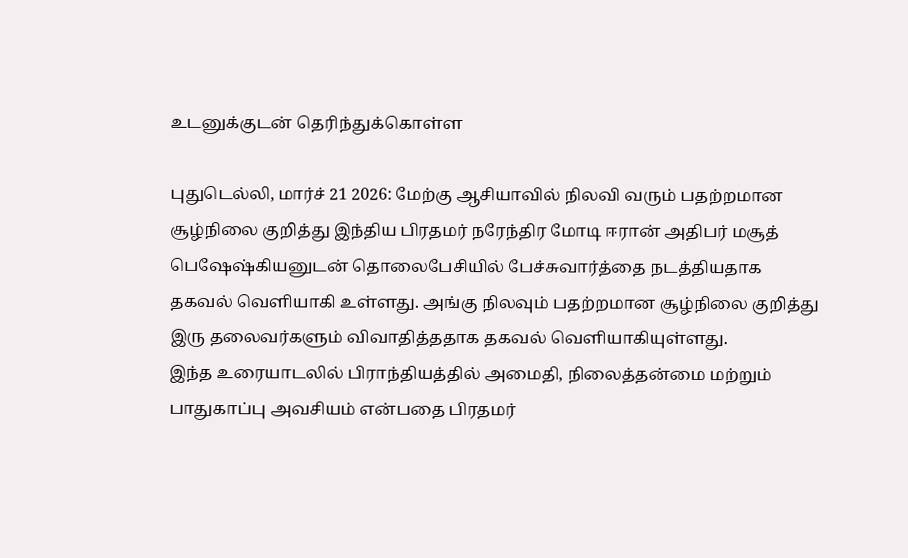உடனுக்குடன் தெரிந்துக்கொள்ள

புதுடெல்லி, மார்ச் 21 2026: மேற்கு ஆசியாவில் நிலவி வரும் பதற்றமான சூழ்நிலை குறித்து இந்திய பிரதமர் நரேந்திர மோடி ஈரான் அதிபர் மசூத் பெஷேஷ்கியனுடன் தொலைபேசியில் பேச்சுவார்த்தை நடத்தியதாக தகவல் வெளியாகி உள்ளது. அங்கு நிலவும் பதற்றமான சூழ்நிலை குறித்து இரு தலைவர்களும் விவாதித்ததாக தகவல் வெளியாகியுள்ளது.
இந்த உரையாடலில் பிராந்தியத்தில் அமைதி, நிலைத்தன்மை மற்றும் பாதுகாப்பு அவசியம் என்பதை பிரதமர்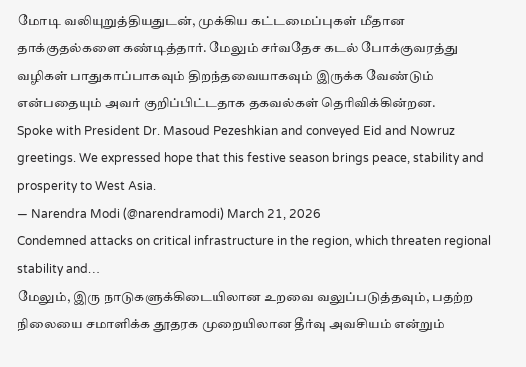மோடி வலியுறுத்தியதுடன், முக்கிய கட்டமைப்புகள் மீதான தாக்குதல்களை கண்டித்தார். மேலும் சர்வதேச கடல் போக்குவரத்து வழிகள் பாதுகாப்பாகவும் திறந்தவையாகவும் இருக்க வேண்டும் என்பதையும் அவர் குறிப்பிட்டதாக தகவல்கள் தெரிவிக்கின்றன.
Spoke with President Dr. Masoud Pezeshkian and conveyed Eid and Nowruz greetings. We expressed hope that this festive season brings peace, stability and prosperity to West Asia.
— Narendra Modi (@narendramodi) March 21, 2026
Condemned attacks on critical infrastructure in the region, which threaten regional stability and…
மேலும், இரு நாடுகளுக்கிடையிலான உறவை வலுப்படுத்தவும், பதற்ற நிலையை சமாளிக்க தூதரக முறையிலான தீர்வு அவசியம் என்றும்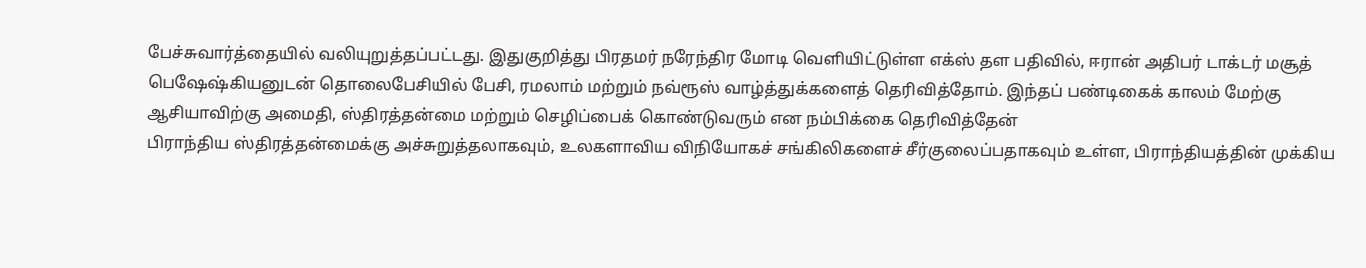பேச்சுவார்த்தையில் வலியுறுத்தப்பட்டது. இதுகுறித்து பிரதமர் நரேந்திர மோடி வெளியிட்டுள்ள எக்ஸ் தள பதிவில், ஈரான் அதிபர் டாக்டர் மசூத் பெஷேஷ்கியனுடன் தொலைபேசியில் பேசி, ரமலாம் மற்றும் நவ்ரூஸ் வாழ்த்துக்களைத் தெரிவித்தோம். இந்தப் பண்டிகைக் காலம் மேற்கு ஆசியாவிற்கு அமைதி, ஸ்திரத்தன்மை மற்றும் செழிப்பைக் கொண்டுவரும் என நம்பிக்கை தெரிவித்தேன்
பிராந்திய ஸ்திரத்தன்மைக்கு அச்சுறுத்தலாகவும், உலகளாவிய விநியோகச் சங்கிலிகளைச் சீர்குலைப்பதாகவும் உள்ள, பிராந்தியத்தின் முக்கிய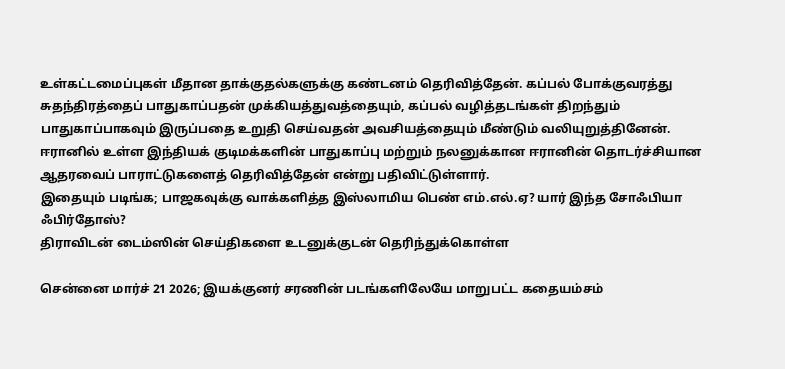உள்கட்டமைப்புகள் மீதான தாக்குதல்களுக்கு கண்டனம் தெரிவித்தேன். கப்பல் போக்குவரத்து சுதந்திரத்தைப் பாதுகாப்பதன் முக்கியத்துவத்தையும், கப்பல் வழித்தடங்கள் திறந்தும் பாதுகாப்பாகவும் இருப்பதை உறுதி செய்வதன் அவசியத்தையும் மீண்டும் வலியுறுத்தினேன்.
ஈரானில் உள்ள இந்தியக் குடிமக்களின் பாதுகாப்பு மற்றும் நலனுக்கான ஈரானின் தொடர்ச்சியான ஆதரவைப் பாராட்டுகளைத் தெரிவித்தேன் என்று பதிவிட்டுள்ளார்.
இதையும் படிங்க; பாஜகவுக்கு வாக்களித்த இஸ்லாமிய பெண் எம்.எல்.ஏ? யார் இந்த சோஃபியா ஃபிர்தோஸ்?
திராவிடன் டைம்ஸின் செய்திகளை உடனுக்குடன் தெரிந்துக்கொள்ள

சென்னை மார்ச் 21 2026; இயக்குனர் சரணின் படங்களிலேயே மாறுபட்ட கதையம்சம்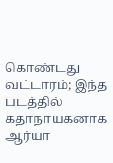கொண்டது வட்டாரம்; இந்த படத்தில் கதாநாயகனாக ஆர்யா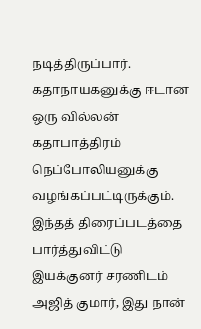நடித்திருப்பார். கதாநாயகனுக்கு ஈடான ஒரு வில்லன் கதாபாத்திரம் நெப்போலியனுக்கு வழங்கப்பட்டிருக்கும். இந்தத் திரைப்படத்தை பார்த்துவிட்டு இயக்குனர் சரணிடம் அஜித் குமார், இது நான்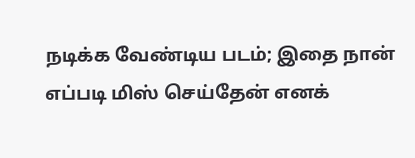நடிக்க வேண்டிய படம்; இதை நான் எப்படி மிஸ் செய்தேன் எனக்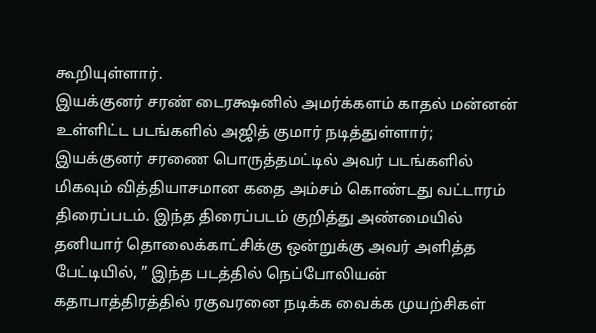கூறியுள்ளார்.
இயக்குனர் சரண் டைரக்ஷனில் அமர்க்களம் காதல் மன்னன் உள்ளிட்ட படங்களில் அஜித் குமார் நடித்துள்ளார்; இயக்குனர் சரணை பொருத்தமட்டில் அவர் படங்களில் மிகவும் வித்தியாசமான கதை அம்சம் கொண்டது வட்டாரம் திரைப்படம். இந்த திரைப்படம் குறித்து அண்மையில் தனியார் தொலைக்காட்சிக்கு ஒன்றுக்கு அவர் அளித்த பேட்டியில், ” இந்த படத்தில் நெப்போலியன் கதாபாத்திரத்தில் ரகுவரனை நடிக்க வைக்க முயற்சிகள்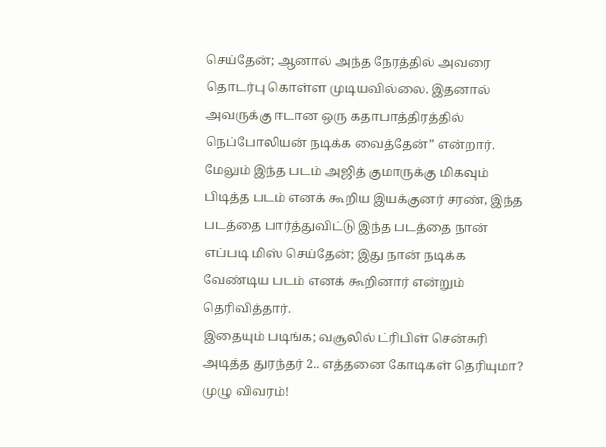செய்தேன்; ஆனால் அந்த நேரத்தில் அவரை தொடர்பு கொள்ள முடியவில்லை. இதனால் அவருக்கு ஈடான ஒரு கதாபாத்திரத்தில் நெப்போலியன் நடிக்க வைத்தேன்” என்றார்.
மேலும் இந்த படம் அஜித் குமாருக்கு மிகவும் பிடித்த படம் எனக் கூறிய இயக்குனர் சரண், இந்த படத்தை பார்த்துவிட்டு இந்த படத்தை நான் எப்படி மிஸ் செய்தேன்; இது நான் நடிக்க வேண்டிய படம் எனக் கூறினார் என்றும் தெரிவித்தார்.
இதையும் படிங்க; வசூலில் ட்ரிபிள் சென்சுரி அடித்த துரந்தர் 2.. எத்தனை கோடிகள் தெரியுமா? முழு விவரம்!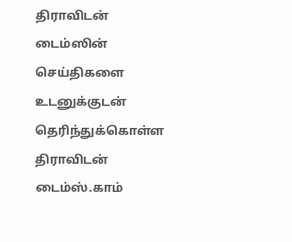திராவிடன் டைம்ஸின் செய்திகளை உடனுக்குடன் தெரிந்துக்கொள்ள
திராவிடன் டைம்ஸ்.காம்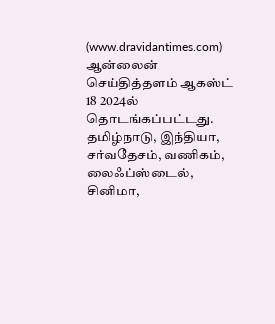(www.dravidantimes.com) ஆன்லைன் செய்தித்தளம் ஆகஸ்ட் 18 2024ல் தொடங்கப்பட்டது. தமிழ்நாடு, இந்தியா, சர்வதேசம், வணிகம், லைஃப்ஸ்டைல், சினிமா,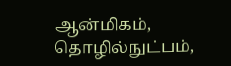ஆன்மிகம், தொழில்நுட்பம்,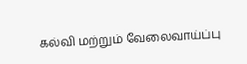கல்வி மற்றும் வேலைவாய்ப்பு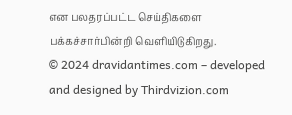என பலதரப்பட்ட செய்திகளை பக்கச்சார்பின்றி வெளியிடுகிறது.
© 2024 dravidantimes.com – developed and designed by Thirdvizion.com